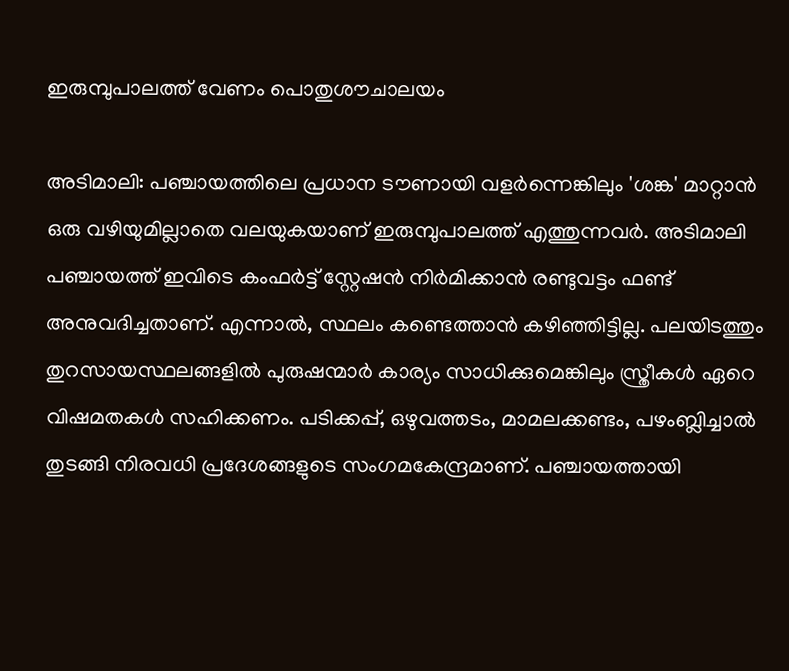ഇരുമ്പുപാലത്ത് വേണം പൊതുശൗചാലയം

അടിമാലി: പഞ്ചായത്തിലെ പ്രധാന ടൗണായി വളര്‍ന്നെങ്കിലും 'ശങ്ക' മാറ്റാൻ ഒരു വഴിയുമില്ലാതെ വലയുകയാണ് ഇരുമ്പുപാലത്ത് എത്തുന്നവർ. അടിമാലി പഞ്ചായത്ത് ഇവിടെ കംഫര്‍‌ട്ട് സ്റ്റേഷൻ നിർമിക്കാൻ രണ്ടുവട്ടം ഫണ്ട് അനുവദിച്ചതാണ്. എന്നാല്‍, സ്ഥലം കണ്ടെത്താൻ കഴിഞ്ഞിട്ടില്ല. പലയിടത്തും തുറസായസ്ഥലങ്ങളില്‍ പുരുഷന്മാര്‍ കാര്യം സാധിക്കുമെങ്കിലും സ്ത്രീകള്‍ ഏറെ വിഷമതകള്‍ സഹിക്കണം. പടിക്കപ്പ്, ഒഴുവത്തടം, മാമലക്കണ്ടം, പഴംബ്ലിച്ചാല്‍ തുടങ്ങി നിരവധി പ്രദേശങ്ങളുടെ സംഗമകേന്ദ്രമാണ്. പഞ്ചായത്തായി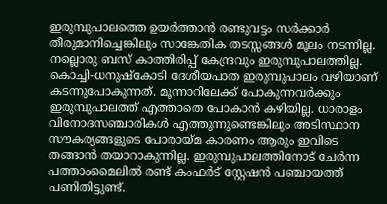ഇരുമ്പുപാലത്തെ ഉയര്‍ത്താന്‍ രണ്ടുവട്ടം സര്‍ക്കാര്‍ തീരുമാനിച്ചെങ്കിലും സാങ്കേതിക തടസ്സങ്ങൾ മൂലം നടന്നില്ല. നല്ലൊരു ബസ് കാത്തിരിപ്പ് കേന്ദ്രവും ഇരുമ്പുപാലത്തില്ല. കൊച്ചി-ധനുഷ്‌കോടി ദേശീയപാത ഇരുമ്പുപാലം വഴിയാണ് കടന്നുപോകുന്നത്. മൂന്നാറിലേക്ക് പോകുന്നവർക്കും ഇരുമ്പുപാലത്ത് എത്താതെ പോകാന്‍ കഴിയില്ല. ധാരാളം വിനോദസഞ്ചാരികള്‍ എത്തുന്നുണ്ടെങ്കിലും അടിസ്ഥാന സൗകര്യങ്ങളുടെ പോരായ്മ കാരണം ആരും ഇവിടെ തങ്ങാന്‍ തയാറാകുന്നില്ല. ഇരുമ്പുപാലത്തിനോട് ചേര്‍ന്ന പത്താംമൈലില്‍ രണ്ട് കംഫര്‍‌ട് സ്റ്റേഷൻ പഞ്ചായത്ത് പണിതിട്ടുണ്ട്.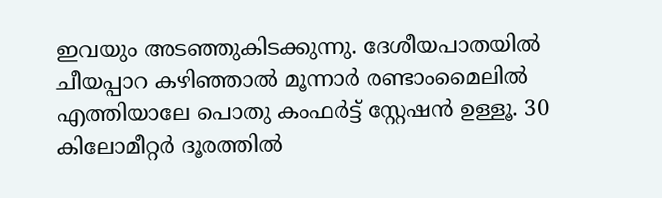ഇവയും അടഞ്ഞുകിടക്കുന്നു. ദേശീയപാതയില്‍ ചീയപ്പാറ കഴിഞ്ഞാല്‍ മൂന്നാര്‍ രണ്ടാംമൈലില്‍ എത്തിയാലേ പൊതു കംഫര്‍‌ട്ട് സ്റ്റേഷന്‍ ഉള്ളൂ. 30 കിലോമീറ്റര്‍ ദൂരത്തില്‍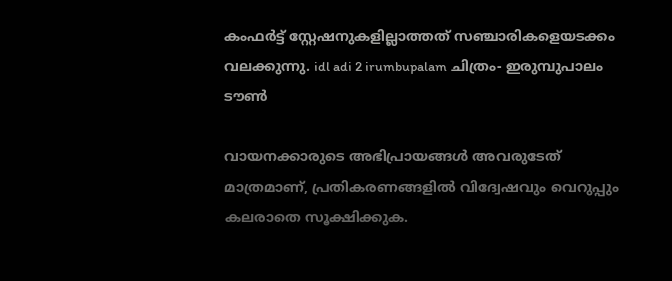കംഫര്‍ട്ട് ‌സ്റ്റേഷനുകളില്ലാത്തത് സഞ്ചാരികളെയടക്കം വലക്കുന്നു. idl adi 2 irumbupalam ചിത്രം- ഇരുമ്പുപാലം ടൗണ്‍

വായനക്കാരുടെ അഭിപ്രായങ്ങള്‍ അവരുടേത് മാത്രമാണ്, പ്രതികരണങ്ങളിൽ വിദ്വേഷവും വെറുപ്പും കലരാതെ സൂക്ഷിക്കുക.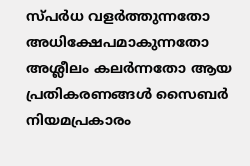സ്പർധ വളർത്തുന്നതോ അധിക്ഷേപമാകുന്നതോ അശ്ലീലം കലർന്നതോ ആയ പ്രതികരണങ്ങൾ സൈബർ നിയമപ്രകാരം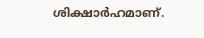ശിക്ഷാർഹമാണ്.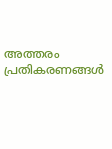അത്തരം പ്രതികരണങ്ങൾ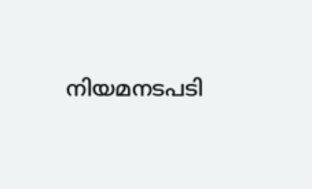നിയമനടപടി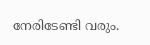നേരിടേണ്ടി വരും.